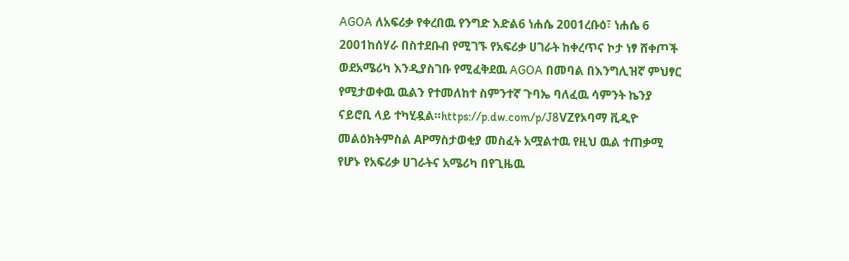AGOA ለአፍሪቃ የቀረበዉ የንግድ እድል6 ነሐሴ 2001ረቡዕ፣ ነሐሴ 6 2001ከሰሃራ በስተደቡብ የሚገኙ የአፍሪቃ ሀገራት ከቀረጥና ኮታ ነፃ ሸቀጦች ወደአሜሪካ እንዲያስገቡ የሚፈቅደዉ AGOA በመባል በእንግሊዝኛ ምህፃር የሚታወቀዉ ዉልን የተመለከተ ስምንተኛ ጉባኤ ባለፈዉ ሳምንት ኬንያ ናይሮቢ ላይ ተካሂዷል።https://p.dw.com/p/J8VZየኦባማ ቪዲዮ መልዕክትምስል APማስታወቂያ መስፈት አሟልተዉ የዚህ ዉል ተጠቃሚ የሆኑ የአፍሪቃ ሀገራትና አሜሪካ በየጊዜዉ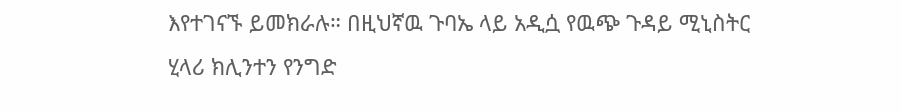እየተገናኙ ይመክራሉ። በዚህኛዉ ጉባኤ ላይ አዲሷ የዉጭ ጉዳይ ሚኒስትር ሂላሪ ክሊንተን የንግድ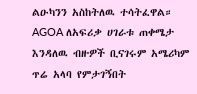ልዑካንን አስከትለዉ ተሳትፈዋል። AGOA ለአፍሪቃ ሀገራቱ ጠቀሜታ እንዳለዉ ብዙዎች ቢናገሩም አሜሪካም ጥሬ አላባ የምታገኝበት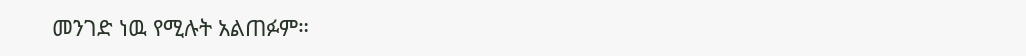መንገድ ነዉ የሚሉት አልጠፉም።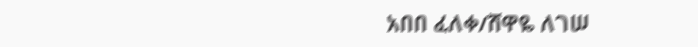አበበ ፈለቀ/ሸዋዬ ለገሠ